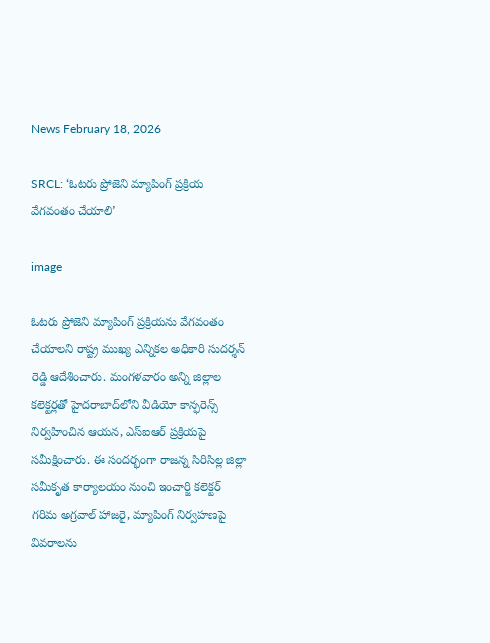News February 18, 2026

SRCL: ‘ఓటరు ప్రోజెని మ్యాపింగ్ ప్రక్రియ వేగవంతం చేయాలి’

image

ఓటరు ప్రోజెని మ్యాపింగ్ ప్రక్రియను వేగవంతం చేయాలని రాష్ట్ర ముఖ్య ఎన్నికల అధికారి సుదర్శన్ రెడ్డి ఆదేశించారు. మంగళవారం అన్ని జిల్లాల కలెక్టర్లతో హైదరాబాద్‌లోని వీడియో కాన్ఫరెన్స్ నిర్వహించిన ఆయన, ఎస్ఐఆర్ ప్రక్రియపై సమీక్షించారు. ఈ సందర్భంగా రాజన్న సిరిసిల్ల జిల్లా సమీకృత కార్యాలయం నుంచి ఇంచార్జి కలెక్టర్ గరిమ అగ్రవాల్ హాజరై, మ్యాపింగ్ నిర్వహణపై వివరాలను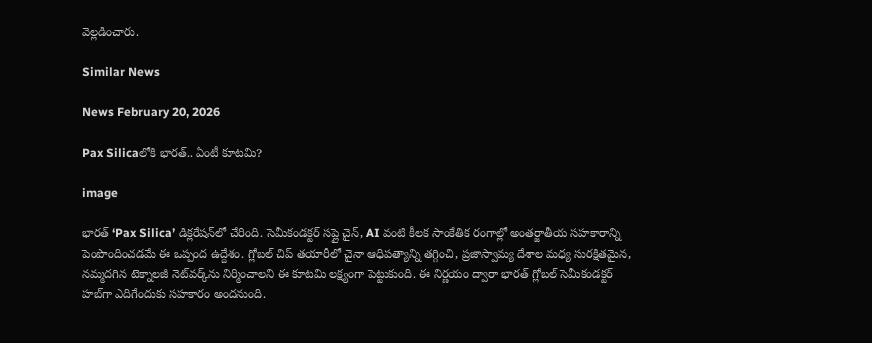వెల్లడించారు.

Similar News

News February 20, 2026

Pax Silicaలోకి భారత్.. ఏంటీ కూటమి?

image

భారత్ ‘Pax Silica’ డిక్లరేషన్‌లో చేరింది. సెమీకండక్టర్ సప్లై చైన్, AI వంటి కీలక సాంకేతిక రంగాల్లో అంతర్జాతీయ సహకారాన్ని పెంపొందించడమే ఈ ఒప్పంద ఉద్దేశం. గ్లోబల్ చిప్ తయారీలో చైనా ఆధిపత్యాన్ని తగ్గించి, ప్రజాస్వామ్య దేశాల మధ్య సురక్షితమైన, నమ్మదగిన టెక్నాలజీ నెట్‌వర్క్‌ను నిర్మించాలని ఈ కూటమి లక్ష్యంగా పెట్టుకుంది. ఈ నిర్ణయం ద్వారా భారత్ గ్లోబల్ సెమీకండక్టర్ హబ్‌గా ఎదిగేందుకు సహకారం అందనుంది.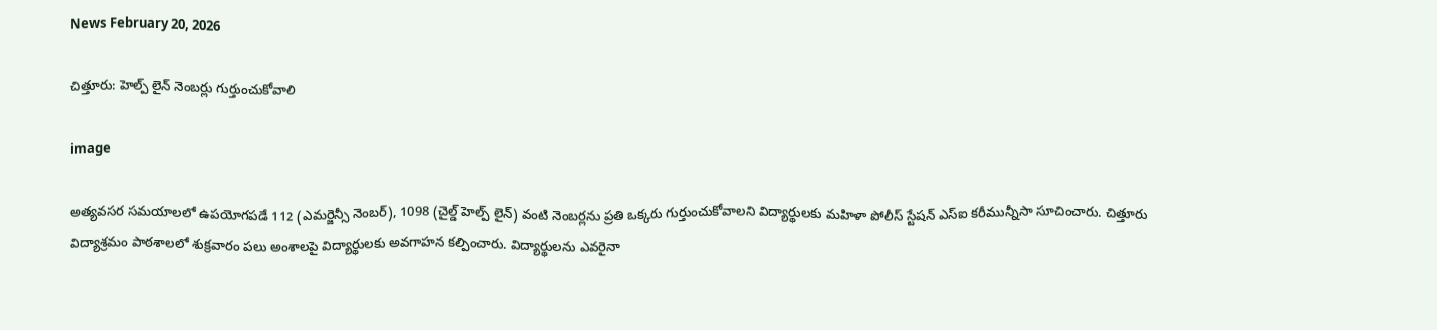News February 20, 2026

చిత్తూరు: హెల్ప్ లైన్ నెంబర్లు గుర్తుంచుకోవాలి

image

అత్యవసర సమయాలలో ఉపయోగపడే 112 (ఎమర్జెన్సీ నెంబర్), 1098 (చైల్డ్ హెల్ప్ లైన్) వంటి నెంబర్లను ప్రతి ఒక్కరు గుర్తుంచుకోవాలని విద్యార్థులకు మహిళా పోలీస్ స్టేషన్ ఎస్ఐ కరీమున్నీసా సూచించారు. చిత్తూరు విద్యాశ్రమం పాఠశాలలో శుక్రవారం పలు అంశాలపై విద్యార్థులకు అవగాహన కల్పించారు. విద్యార్థులను ఎవరైనా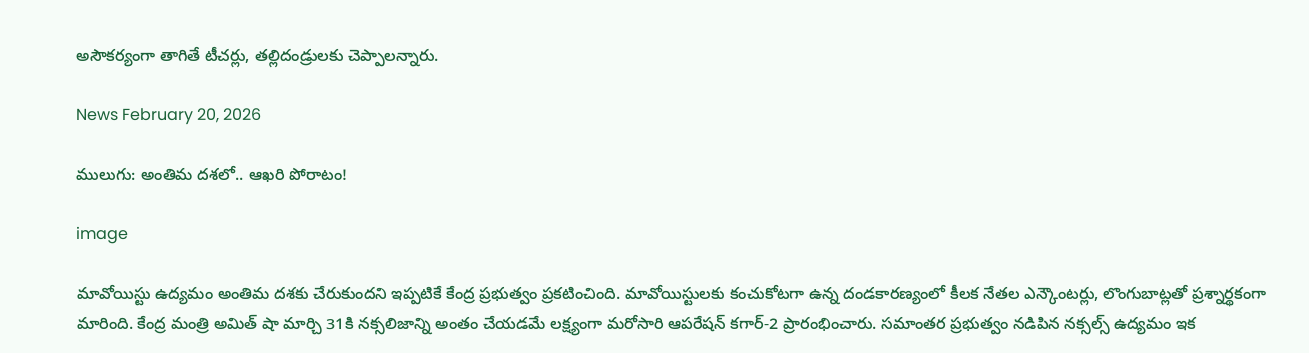అసౌకర్యంగా తాగితే టీచర్లు, తల్లిదండ్రులకు చెప్పాలన్నారు.

News February 20, 2026

ములుగు: అంతిమ దశలో.. ఆఖరి పోరాటం!

image

మావోయిస్టు ఉద్యమం అంతిమ దశకు చేరుకుందని ఇప్పటికే కేంద్ర ప్రభుత్వం ప్రకటించింది. మావోయిస్టులకు కంచుకోటగా ఉన్న దండకారణ్యంలో కీలక నేతల ఎన్కౌంటర్లు, లొంగుబాట్లతో ప్రశ్నార్థకంగా మారింది. కేంద్ర మంత్రి అమిత్ షా మార్చి 31కి నక్సలిజాన్ని అంతం చేయడమే లక్ష్యంగా మరోసారి ఆపరేషన్ కగార్-2 ప్రారంభించారు. సమాంతర ప్రభుత్వం నడిపిన నక్సల్స్ ఉద్యమం ఇక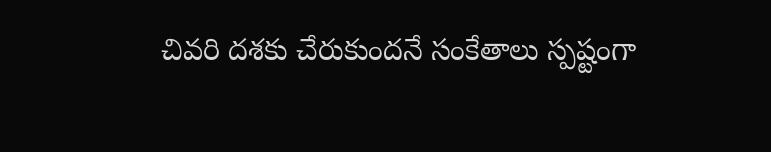చివరి దశకు చేరుకుందనే సంకేతాలు స్పష్టంగా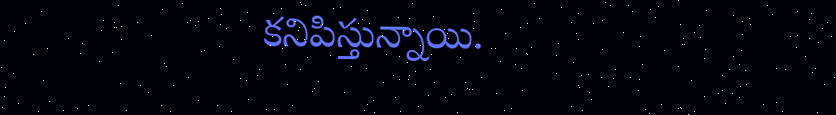కనిపిస్తున్నాయి.